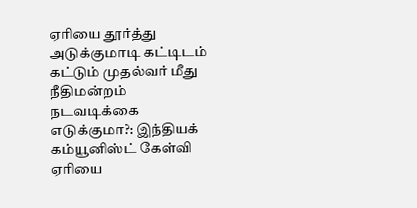ஏரியை தூர்த்து அடுக்குமாடி கட்டிடம் கட்டும் முதல்வர் மீது நீதிமன்றம் நடவடிக்கை எடுக்குமா?: இந்தியக் கம்யூனிஸ்ட் கேள்வி
ஏரியை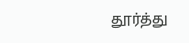தூர்த்து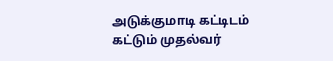அடுக்குமாடி கட்டிடம் கட்டும் முதல்வர்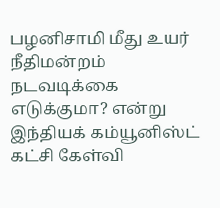பழனிசாமி மீது உயர் நீதிமன்றம் நடவடிக்கை எடுக்குமா? என்று இந்தியக் கம்யூனிஸ்ட் கட்சி கேள்வி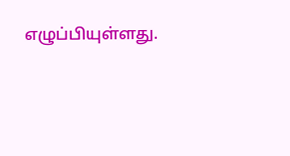எழுப்பியுள்ளது.